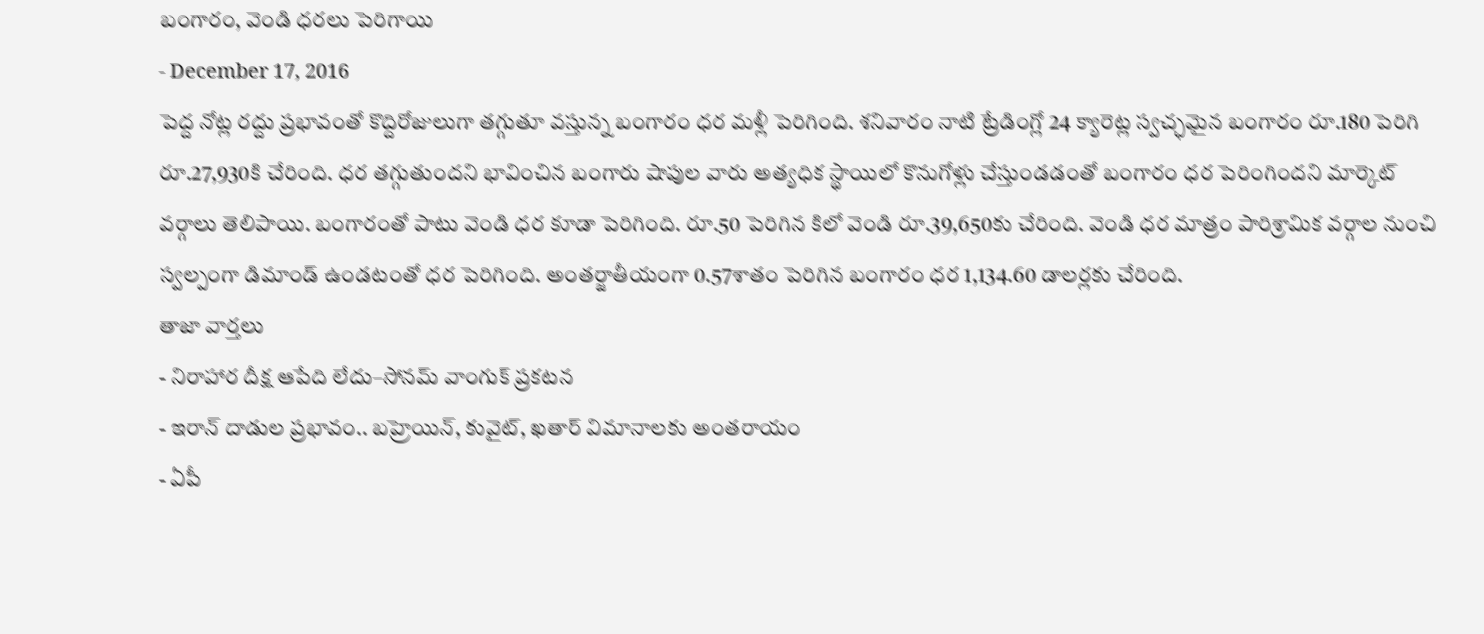బంగారం, వెండి ధరలు పెరిగాయి
- December 17, 2016
పెద్ద నోట్ల రద్దు ప్రభావంతో కొద్దిరోజులుగా తగ్గుతూ వస్తున్న బంగారం ధర మళ్లీ పెరిగింది. శనివారం నాటి ట్రేడింగ్లో 24 క్యారెట్ల స్వచ్ఛమైన బంగారం రూ.180 పెరిగి రూ.27,930కి చేరింది. ధర తగ్గుతుందని భావించిన బంగారు షాపుల వారు అత్యధిక స్థాయిలో కొనుగోళ్లు చేస్తుండడంతో బంగారం ధర పెరింగిందని మార్కెట్ వర్గాలు తెలిపాయి. బంగారంతో పాటు వెండి ధర కూడా పెరిగింది. రూ.50 పెరిగిన కిలో వెండి రూ.39,650కు చేరింది. వెండి ధర మాత్రం పారిశ్రామిక వర్గాల నుంచి స్వల్పంగా డిమాండ్ ఉండటంతో ధర పెరిగింది. అంతర్జాతీయంగా 0.57శాతం పెరిగిన బంగారం ధర 1,134.60 డాలర్లకు చేరింది.
తాజా వార్తలు
- నిరాహార దీక్ష ఆపేది లేదు–సోనమ్ వాంగుక్ ప్రకటన
- ఇరాన్ దాడుల ప్రభావం.. బహ్రెయిన్, కువైట్, ఖతార్ విమానాలకు అంతరాయం
- ఏపీ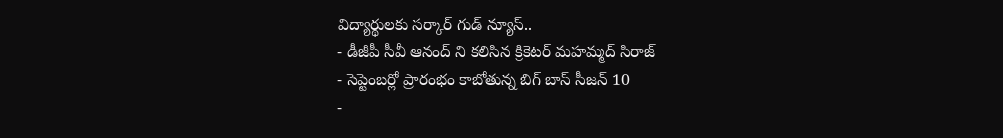విద్యార్థులకు సర్కార్ గుడ్ న్యూస్..
- డీజీపీ సీవీ ఆనంద్ ని కలిసిన క్రికెటర్ మహమ్మద్ సిరాజ్
- సెప్టెంబర్లో ప్రారంభం కాబోతున్న బిగ్ బాస్ సీజన్ 10
-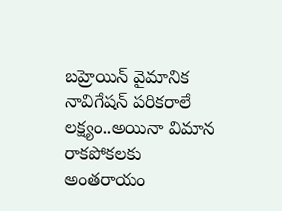బహ్రెయిన్ వైమానిక నావిగేషన్ పరికరాలే లక్ష్యం..అయినా విమాన రాకపోకలకు అంతరాయం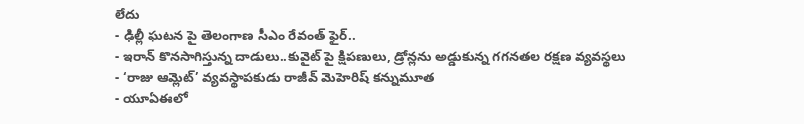లేదు
- ఢిల్లీ ఘటన పై తెలంగాణ సీఎం రేవంత్ ఫైర్..
- ఇరాన్ కొనసాగిస్తున్న దాడులు..కువైట్ పై క్షిపణులు, డ్రోన్లను అడ్డుకున్న గగనతల రక్షణ వ్యవస్థలు
- ‘రాజు ఆమ్లెట్’ వ్యవస్థాపకుడు రాజీవ్ మెహెరిష్ కన్నుమూత
- యూఏఈలో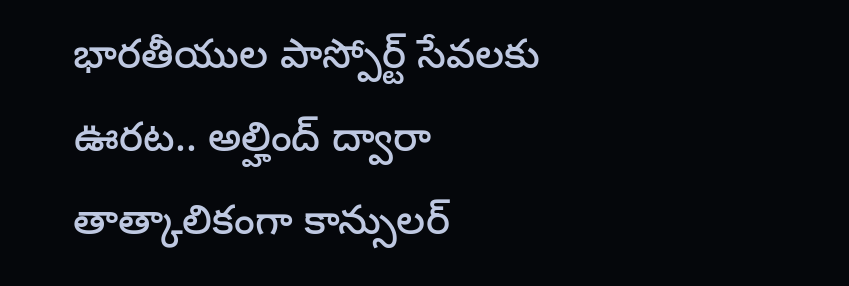భారతీయుల పాస్పోర్ట్ సేవలకు ఊరట.. అల్హింద్ ద్వారా తాత్కాలికంగా కాన్సులర్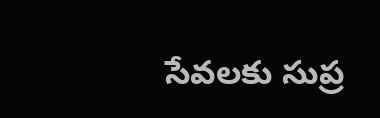సేవలకు సుప్ర